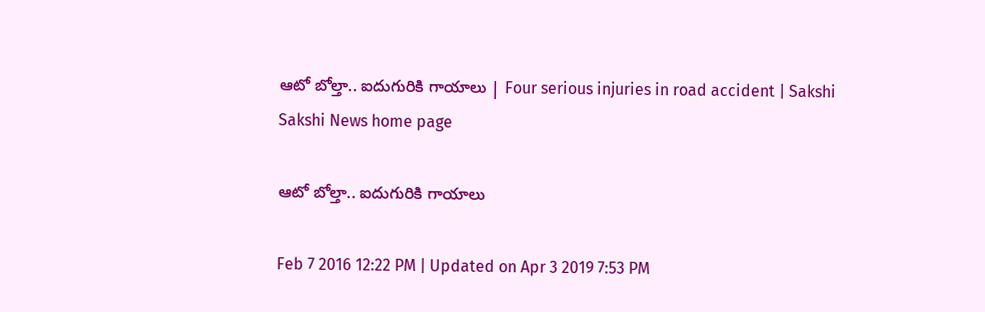ఆటో బోల్తా.. ఐదుగురికి గాయాలు | Four serious injuries in road accident | Sakshi
Sakshi News home page

ఆటో బోల్తా.. ఐదుగురికి గాయాలు

Feb 7 2016 12:22 PM | Updated on Apr 3 2019 7:53 PM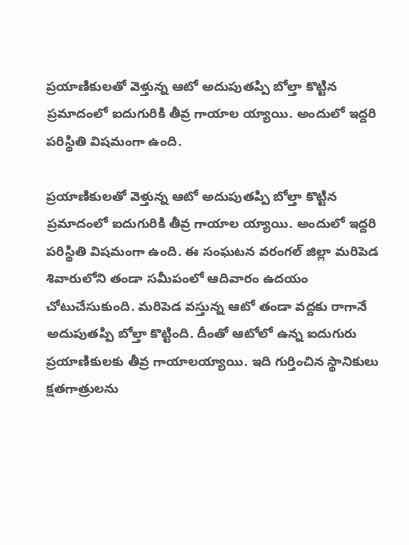ప్రయాణికులతో వెళ్తున్న ఆటో అదుపుతప్పి బోల్తా కొట్టిన ప్రమాదంలో ఐదుగురికి తీవ్ర గాయాల య్యాయి. అందులో ఇద్దరి పరిస్థితి విషమంగా ఉంది.

ప్రయాణికులతో వెళ్తున్న ఆటో అదుపుతప్పి బోల్తా కొట్టిన ప్రమాదంలో ఐదుగురికి తీవ్ర గాయాల య్యాయి. అందులో ఇద్దరి పరిస్థితి విషమంగా ఉంది. ఈ సంఘటన వరంగల్ జిల్లా మరిపెడ శివారులోని తండా సమీపంలో ఆదివారం ఉదయం చోటుచేసుకుంది. మరిపెడ వస్తున్న ఆటో తండా వద్దకు రాగానే అదుపుతప్పి బోల్తా కొట్టింది. దీంతో ఆటోలో ఉన్న ఐదుగురు ప్రయాణికులకు తీవ్ర గాయాలయ్యాయి. ఇది గుర్తించిన స్థానికులు క్షతగాత్రులను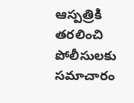ఆస్పత్రికి తరలించి పోలీసులకు సమాచారం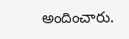అందించారు.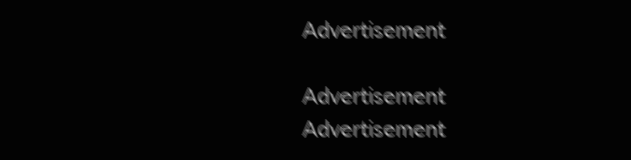Advertisement

Advertisement
Advertisement